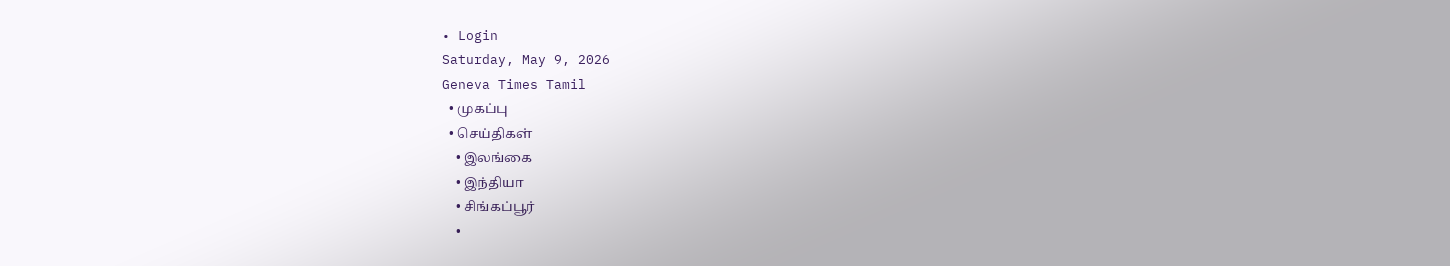• Login
Saturday, May 9, 2026
Geneva Times Tamil
  • முகப்பு
  • செய்திகள்
    • இலங்கை
    • இந்தியா
    • சிங்கப்பூர்
    •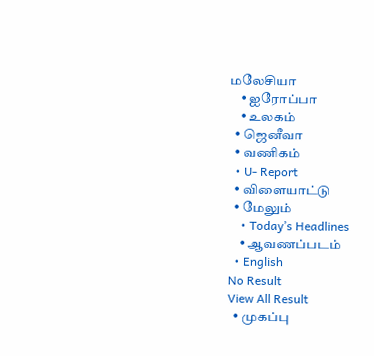மலேசியா
    • ஐரோப்பா
    • உலகம்
  • ஜெனீவா
  • வணிகம்
  • U- Report
  • விளையாட்டு
  • மேலும்
    • Today’s Headlines
    • ஆவணப்படம்
  • English
No Result
View All Result
  • முகப்பு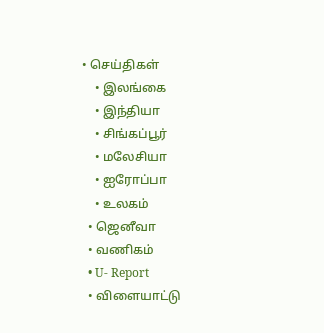• செய்திகள்
    • இலங்கை
    • இந்தியா
    • சிங்கப்பூர்
    • மலேசியா
    • ஐரோப்பா
    • உலகம்
  • ஜெனீவா
  • வணிகம்
  • U- Report
  • விளையாட்டு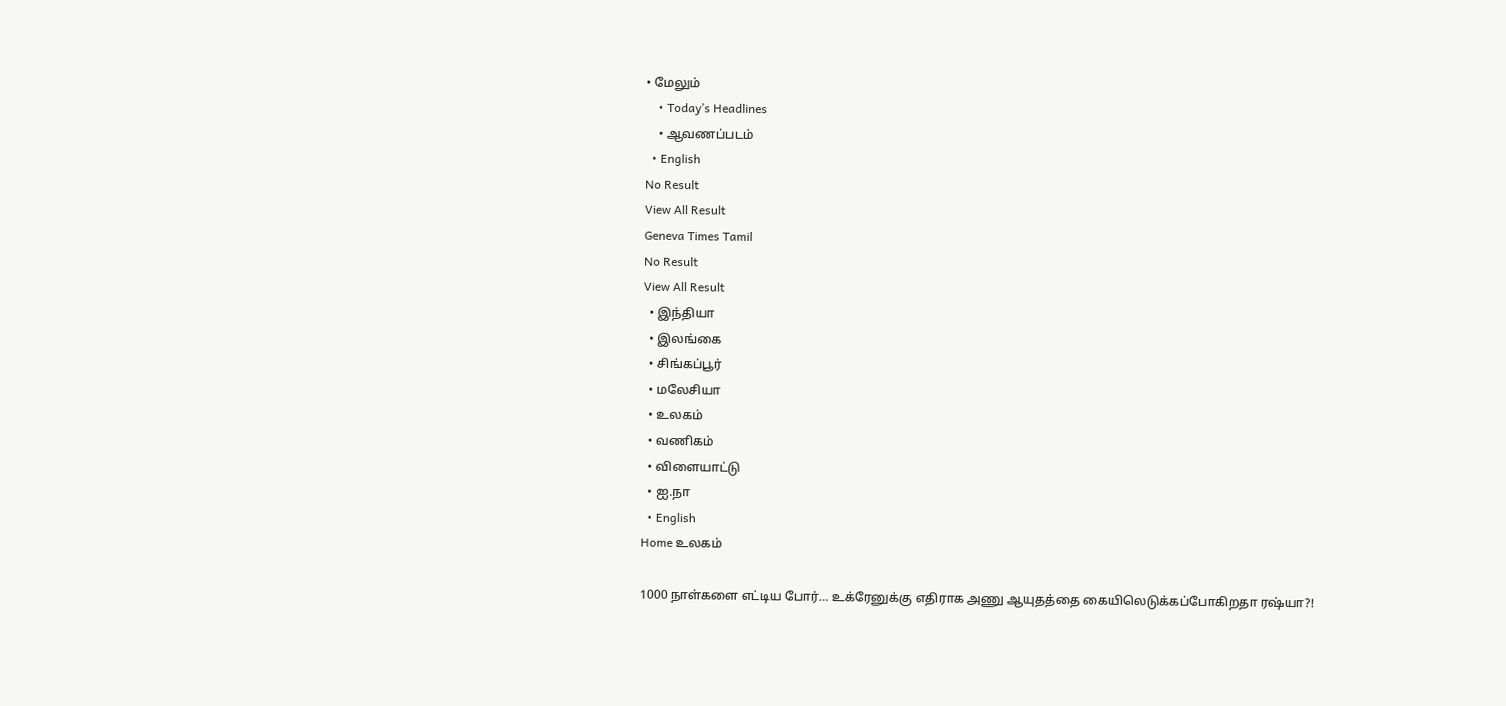• மேலும்
    • Today’s Headlines
    • ஆவணப்படம்
  • English
No Result
View All Result
Geneva Times Tamil
No Result
View All Result
  • இந்தியா
  • இலங்கை
  • சிங்கப்பூர்
  • மலேசியா
  • உலகம்
  • வணிகம்
  • விளையாட்டு
  • ஐ.நா
  • English
Home உலகம்

1000 நாள்களை எட்டிய போர்… உக்ரேனுக்கு எதிராக அணு ஆயுதத்தை கையிலெடுக்கப்போகிறதா ரஷ்யா?!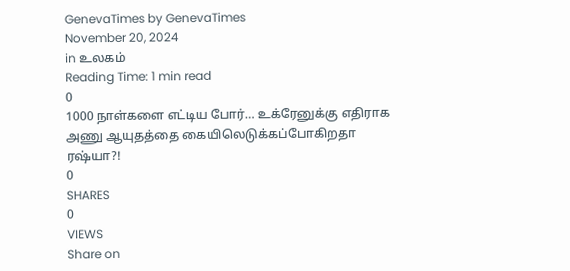GenevaTimes by GenevaTimes
November 20, 2024
in உலகம்
Reading Time: 1 min read
0
1000 நாள்களை எட்டிய போர்… உக்ரேனுக்கு எதிராக அணு ஆயுதத்தை கையிலெடுக்கப்போகிறதா ரஷ்யா?!
0
SHARES
0
VIEWS
Share on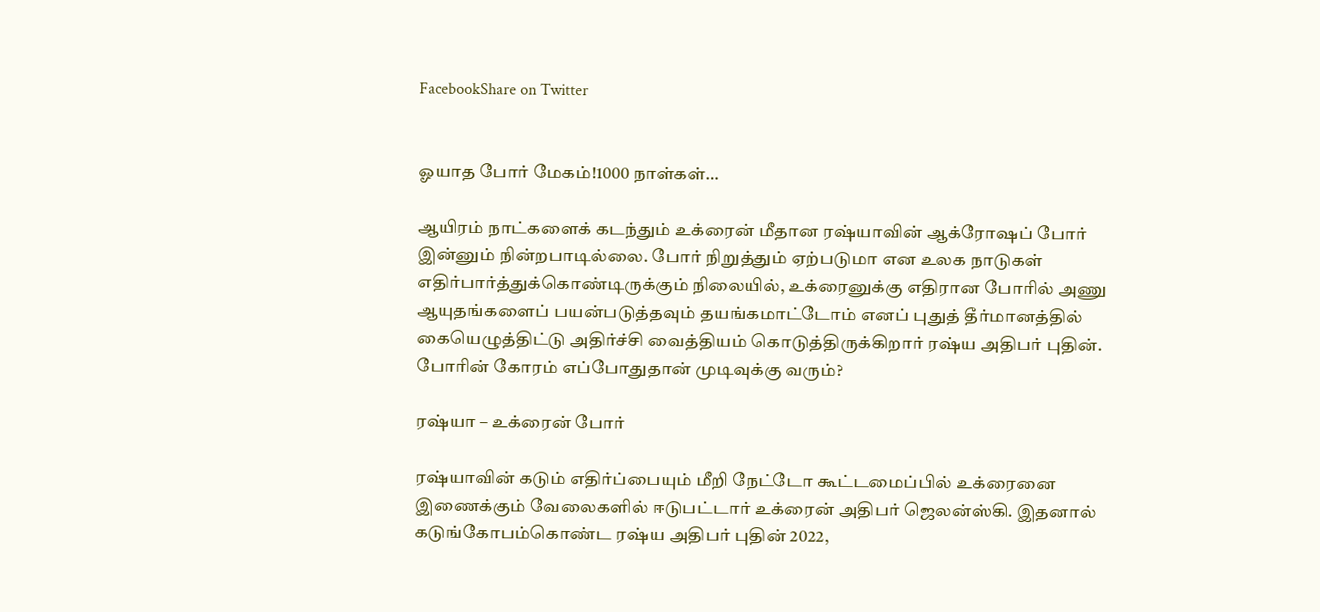FacebookShare on Twitter


ஓயாத போர் மேகம்!1000 நாள்கள்…

ஆயிரம் நாட்களைக் கடந்தும் உக்ரைன் மீதான ரஷ்யாவின் ஆக்ரோஷப் போர் இன்னும் நின்றபாடில்லை. போர் நிறுத்தும் ஏற்படுமா என உலக நாடுகள் எதிர்பார்த்துக்கொண்டிருக்கும் நிலையில், உக்ரைனுக்கு எதிரான போரில் அணு ஆயுதங்களைப் பயன்படுத்தவும் தயங்கமாட்டோம் எனப் புதுத் தீர்மானத்தில் கையெழுத்திட்டு அதிர்ச்சி வைத்தியம் கொடுத்திருக்கிறார் ரஷ்ய அதிபர் புதின். போரின் கோரம் எப்போதுதான் முடிவுக்கு வரும்?

ரஷ்யா – உக்ரைன் போர்

ரஷ்யாவின் கடும் எதிர்ப்பையும் மீறி நேட்டோ கூட்டமைப்பில் உக்ரைனை இணைக்கும் வேலைகளில் ஈடுபட்டார் உக்ரைன் அதிபர் ஜெலன்ஸ்கி. இதனால் கடுங்கோபம்கொண்ட ரஷ்ய அதிபர் புதின் 2022,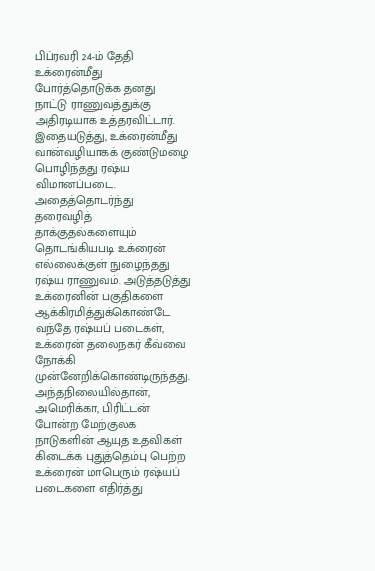பிப்ரவரி 24-ம் தேதி உக்ரைன்மீது போர்த்தொடுக்க தனது நாட்டு ராணுவத்துக்கு அதிரடியாக உத்தரவிட்டார். இதையடுத்து, உக்ரைன்மீது வான்வழியாகக் குண்டுமழை பொழிந்தது ரஷ்ய விமானப்படை. அதைத்தொடர்ந்து தரைவழித் தாக்குதல்களையும் தொடங்கியபடி உக்ரைன் எல்லைக்குள் நுழைந்தது ரஷ்ய ராணுவம். அடுத்தடுத்து உக்ரைனின் பகுதிகளை ஆக்கிரமித்துக்கொண்டே வந்தே ரஷ்யப் படைகள், உக்ரைன் தலைநகர் கீவ்வை நோக்கி முன்னேறிக்கொண்டிருந்தது. அந்தநிலையில்தான், அமெரிக்கா, பிரிட்டன் போன்ற மேற்குலக நாடுகளின் ஆயுத உதவிகள் கிடைக்க புதுத்தெம்பு பெற்ற உக்ரைன் மாபெரும் ரஷ்யப் படைகளை எதிர்த்து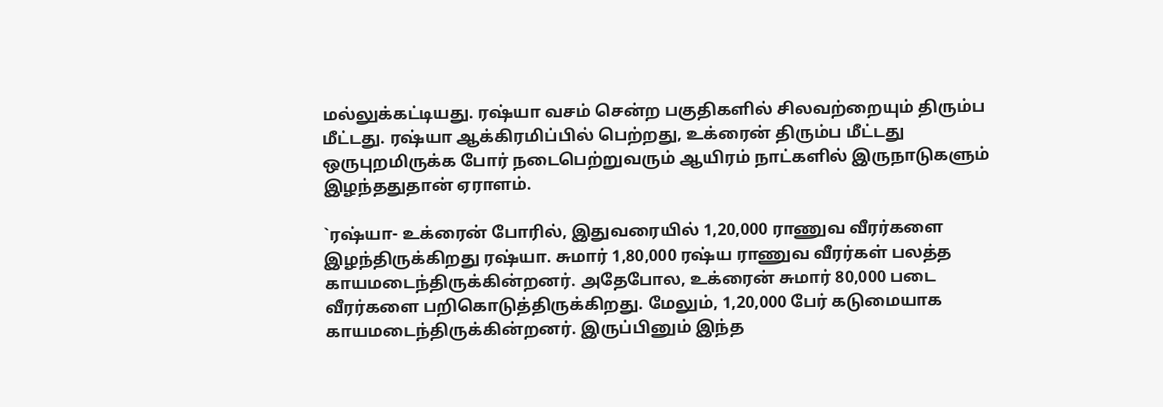மல்லுக்கட்டியது. ரஷ்யா வசம் சென்ற பகுதிகளில் சிலவற்றையும் திரும்ப மீட்டது. ரஷ்யா ஆக்கிரமிப்பில் பெற்றது, உக்ரைன் திரும்ப மீட்டது ஒருபுறமிருக்க போர் நடைபெற்றுவரும் ஆயிரம் நாட்களில் இருநாடுகளும் இழந்ததுதான் ஏராளம்.

`ரஷ்யா- உக்ரைன் போரில், இதுவரையில் 1,20,000 ராணுவ வீரர்களை இழந்திருக்கிறது ரஷ்யா. சுமார் 1,80,000 ரஷ்ய ராணுவ வீரர்கள் பலத்த காயமடைந்திருக்கின்றனர். அதேபோல, உக்ரைன் சுமார் 80,000 படை வீரர்களை பறிகொடுத்திருக்கிறது. மேலும், 1,20,000 பேர் கடுமையாக காயமடைந்திருக்கின்றனர். இருப்பினும் இந்த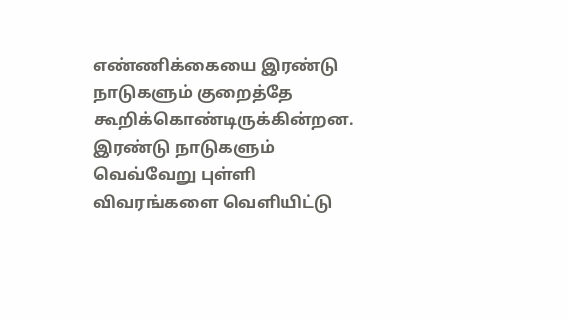எண்ணிக்கையை இரண்டு நாடுகளும் குறைத்தே கூறிக்கொண்டிருக்கின்றன. இரண்டு நாடுகளும் வெவ்வேறு புள்ளி விவரங்களை வெளியிட்டு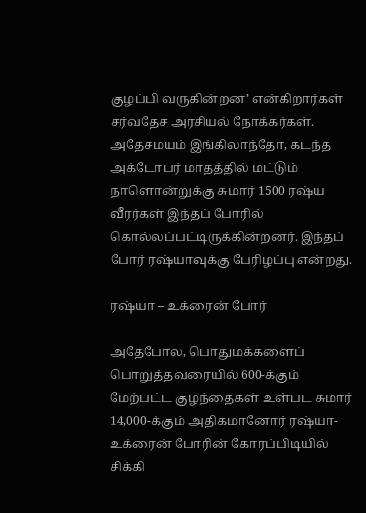குழப்பி வருகின்றன’ என்கிறார்கள் சர்வதேச அரசியல் நோக்கர்கள். அதேசமயம் இங்கிலாந்தோ, கடந்த அக்டோபர் மாதத்தில் மட்டும் நாளொன்றுக்கு சுமார் 1500 ரஷ்ய வீரர்கள் இந்தப் போரில் கொல்லப்பட்டிருக்கின்றனர். இந்தப் போர் ரஷ்யாவுக்கு பேரிழப்பு என்றது.

ரஷ்யா – உக்ரைன் போர்

அதேபோல, பொதுமக்களைப் பொறுத்தவரையில் 600-க்கும் மேற்பட்ட குழந்தைகள் உள்பட சுமார் 14,000-க்கும் அதிகமானோர் ரஷ்யா-உக்ரைன் போரின் கோரப்பிடியில் சிக்கி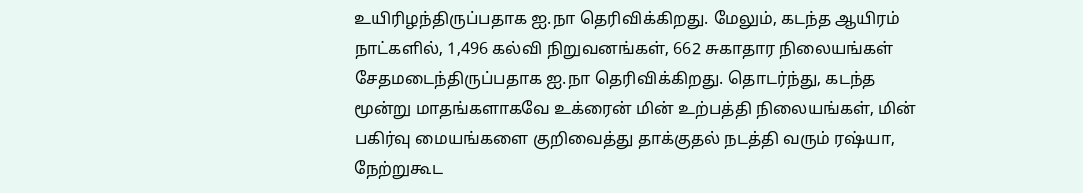உயிரிழந்திருப்பதாக ஐ.நா தெரிவிக்கிறது. மேலும், கடந்த ஆயிரம் நாட்களில், 1,496 கல்வி நிறுவனங்கள், 662 சுகாதார நிலையங்கள் சேதமடைந்திருப்பதாக ஐ.நா தெரிவிக்கிறது. தொடர்ந்து, கடந்த மூன்று மாதங்களாகவே உக்ரைன் மின் உற்பத்தி நிலையங்கள், மின் பகிர்வு மையங்களை குறிவைத்து தாக்குதல் நடத்தி வரும் ரஷ்யா, நேற்றுகூட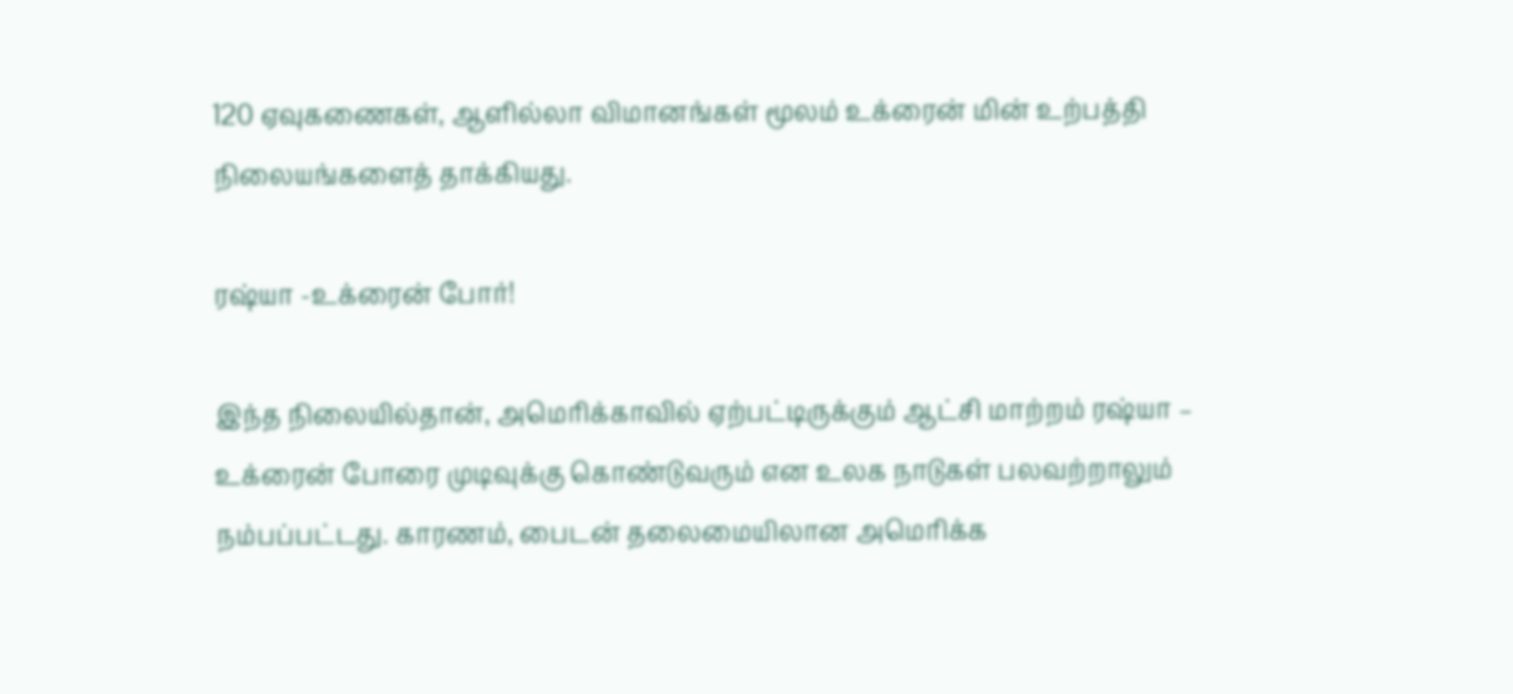120 ஏவுகணைகள், ஆளில்லா விமானங்கள் மூலம் உக்ரைன் மின் உற்பத்தி நிலையங்களைத் தாக்கியது.

ரஷ்யா -உக்ரைன் போர்!

இந்த நிலையில்தான், அமெரிக்காவில் ஏற்பட்டிருக்கும் ஆட்சி மாற்றம் ரஷ்யா – உக்ரைன் போரை முடிவுக்கு கொண்டுவரும் என உலக நாடுகள் பலவற்றாலும் நம்பப்பட்டது. காரணம், பைடன் தலைமையிலான அமெரிக்க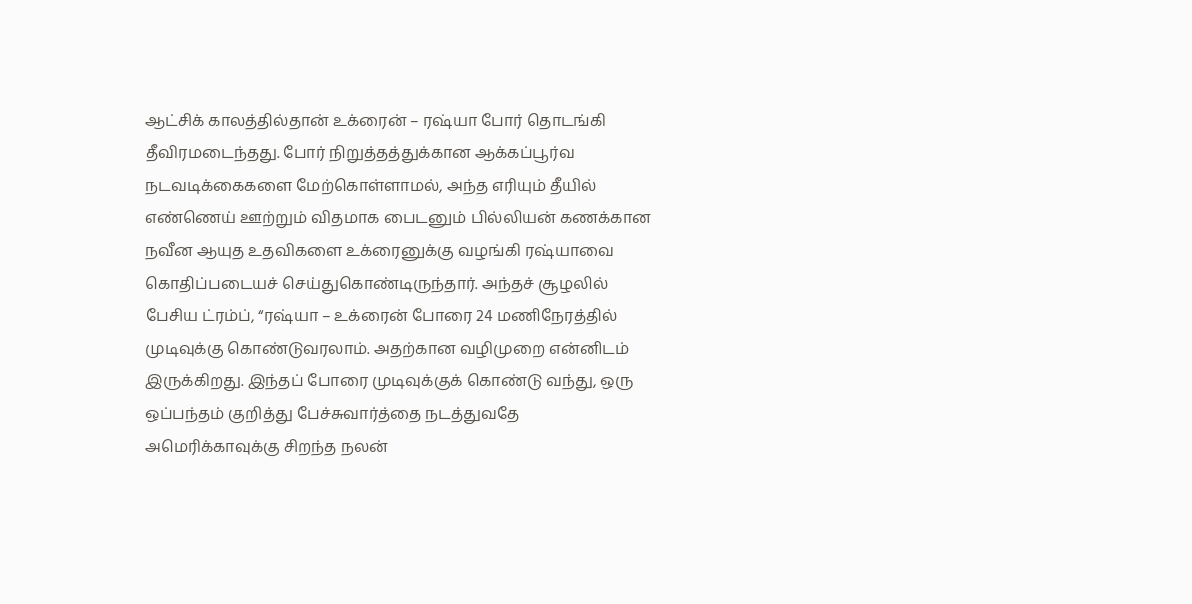ஆட்சிக் காலத்தில்தான் உக்ரைன் – ரஷ்யா போர் தொடங்கி தீவிரமடைந்தது. போர் நிறுத்தத்துக்கான ஆக்கப்பூர்வ நடவடிக்கைகளை மேற்கொள்ளாமல், அந்த எரியும் தீயில் எண்ணெய் ஊற்றும் விதமாக பைடனும் பில்லியன் கணக்கான நவீன ஆயுத உதவிகளை உக்ரைனுக்கு வழங்கி ரஷ்யாவை கொதிப்படையச் செய்துகொண்டிருந்தார். அந்தச் சூழலில் பேசிய ட்ரம்ப், “ரஷ்யா – உக்ரைன் போரை 24 மணிநேரத்தில் முடிவுக்கு கொண்டுவரலாம். அதற்கான வழிமுறை என்னிடம் இருக்கிறது. இந்தப் போரை முடிவுக்குக் கொண்டு வந்து, ஒரு ஒப்பந்தம் குறித்து பேச்சுவார்த்தை நடத்துவதே அமெரிக்காவுக்கு சிறந்த நலன்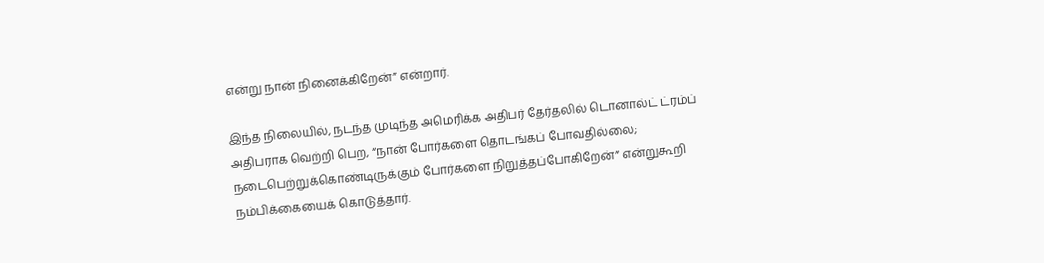என்று நான் நினைக்கிறேன்” என்றார்.

இந்த நிலையில், நடந்த முடிந்த அமெரிக்க அதிபர் தேர்தலில் டொனால்ட் ட்ரம்ப் அதிபராக வெற்றி பெற, “நான் போர்களை தொடங்கப் போவதில்லை; நடைபெற்றுக்கொண்டிருக்கும் போர்களை நிறுத்தப்போகிறேன்” என்றுகூறி நம்பிக்கையைக் கொடுத்தார்.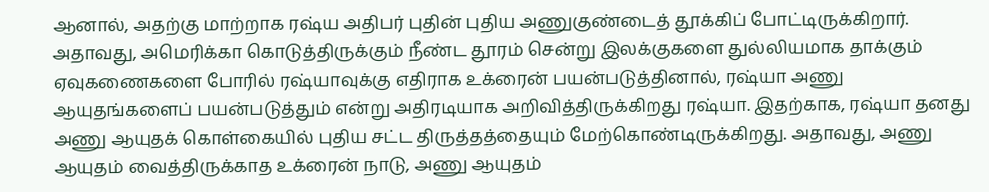ஆனால், அதற்கு மாற்றாக ரஷ்ய அதிபர் புதின் புதிய அணுகுண்டைத் தூக்கிப் போட்டிருக்கிறார். அதாவது, அமெரிக்கா கொடுத்திருக்கும் நீண்ட தூரம் சென்று இலக்குகளை துல்லியமாக தாக்கும் ஏவுகணைகளை போரில் ரஷ்யாவுக்கு எதிராக உக்ரைன் பயன்படுத்தினால், ரஷ்யா அணு ஆயுதங்களைப் பயன்படுத்தும் என்று அதிரடியாக அறிவித்திருக்கிறது ரஷ்யா. இதற்காக, ரஷ்யா தனது அணு ஆயுதக் கொள்கையில் புதிய சட்ட திருத்தத்தையும் மேற்கொண்டிருக்கிறது. அதாவது, அணு ஆயுதம் வைத்திருக்காத உக்ரைன் நாடு, அணு ஆயுதம்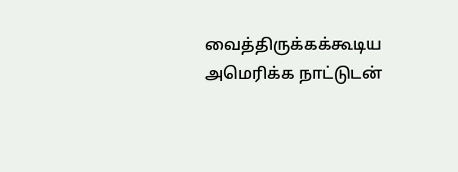வைத்திருக்கக்கூடிய அமெரிக்க நாட்டுடன்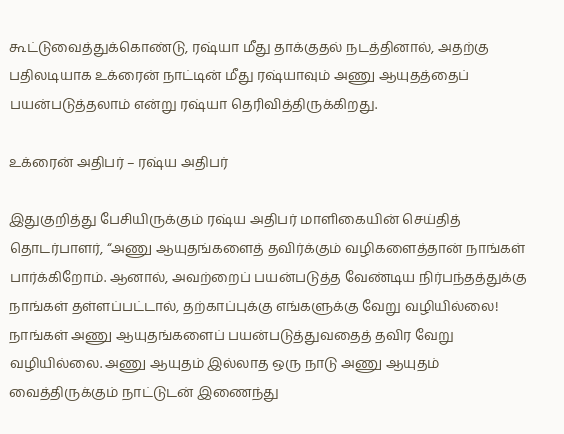கூட்டுவைத்துக்கொண்டு, ரஷ்யா மீது தாக்குதல் நடத்தினால், அதற்கு பதிலடியாக உக்ரைன் நாட்டின் மீது ரஷ்யாவும் அணு ஆயுதத்தைப் பயன்படுத்தலாம் என்று ரஷ்யா தெரிவித்திருக்கிறது.

உக்ரைன் அதிபர் – ரஷ்ய அதிபர்

இதுகுறித்து பேசியிருக்கும் ரஷ்ய அதிபர் மாளிகையின் செய்தித் தொடர்பாளர், “அணு ஆயுதங்களைத் தவிர்க்கும் வழிகளைத்தான் நாங்கள் பார்க்கிறோம். ஆனால், அவற்றைப் பயன்படுத்த வேண்டிய நிர்பந்தத்துக்கு நாங்கள் தள்ளப்பட்டால், தற்காப்புக்கு எங்களுக்கு வேறு வழியில்லை! நாங்கள் அணு ஆயுதங்களைப் பயன்படுத்துவதைத் தவிர வேறு வழியில்லை. அணு ஆயுதம் இல்லாத ஒரு நாடு அணு ஆயுதம் வைத்திருக்கும் நாட்டுடன் இணைந்து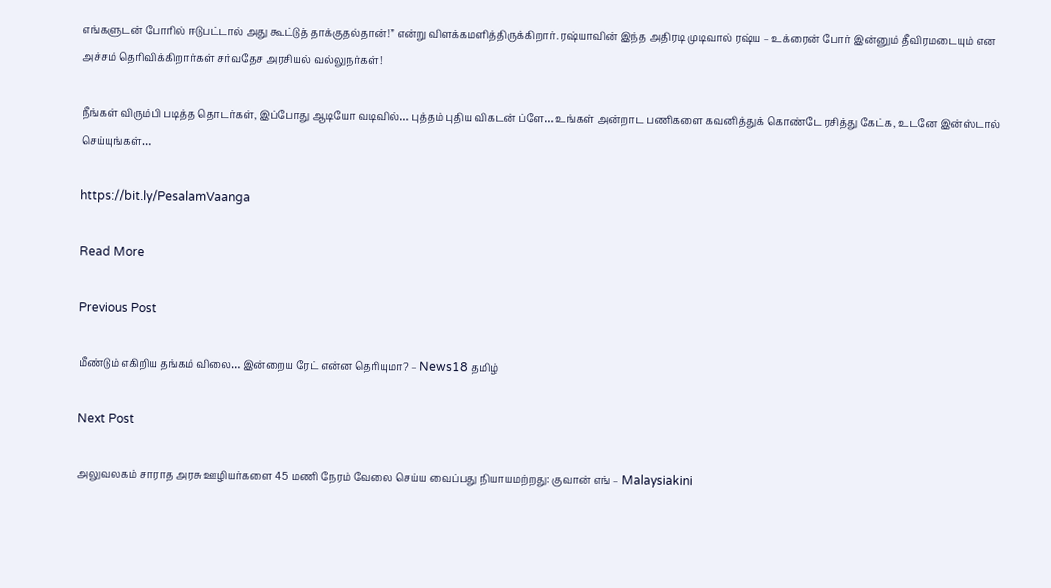எங்களுடன் போரில் ஈடுபட்டால் அது கூட்டுத் தாக்குதல்தான்!” என்று விளக்கமளித்திருக்கிறார். ரஷ்யாவின் இந்த அதிரடி முடிவால் ரஷ்ய – உக்ரைன் போர் இன்னும் தீவிரமடையும் என அச்சம் தெரிவிக்கிறார்கள் சர்வதேச அரசியல் வல்லுநர்கள்!

நீங்கள் விரும்பி படித்த தொடர்கள், இப்போது ஆடியோ வடிவில்… புத்தம் புதிய விகடன் ப்ளே… உங்கள் அன்றாட பணிகளை கவனித்துக் கொண்டே ரசித்து கேட்க, உடனே இன்ஸ்டால் செய்யுங்கள்…

https://bit.ly/PesalamVaanga

Read More

Previous Post

மீண்டும் எகிறிய தங்கம் விலை… இன்றைய ரேட் என்ன தெரியுமா? – News18 தமிழ்

Next Post

அலுவலகம் சாராத அரசு ஊழியர்களை 45 மணி நேரம் வேலை செய்ய வைப்பது நியாயமற்றது: குவான் எங் – Malaysiakini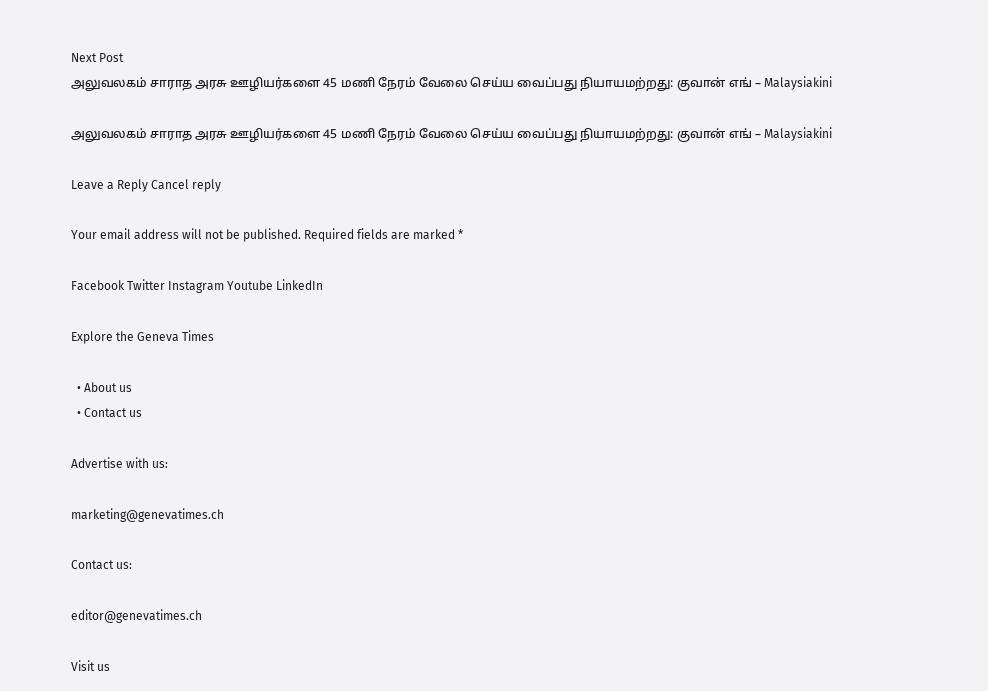Next Post
அலுவலகம் சாராத அரசு ஊழியர்களை 45 மணி நேரம் வேலை செய்ய வைப்பது நியாயமற்றது: குவான் எங் – Malaysiakini

அலுவலகம் சாராத அரசு ஊழியர்களை 45 மணி நேரம் வேலை செய்ய வைப்பது நியாயமற்றது: குவான் எங் – Malaysiakini

Leave a Reply Cancel reply

Your email address will not be published. Required fields are marked *

Facebook Twitter Instagram Youtube LinkedIn

Explore the Geneva Times

  • About us
  • Contact us

Advertise with us:

marketing@genevatimes.ch

Contact us:

editor@genevatimes.ch

Visit us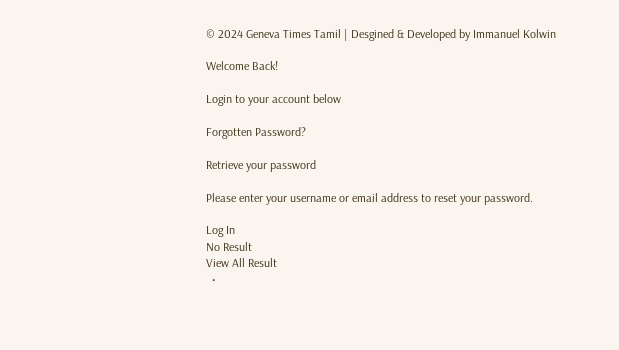© 2024 Geneva Times Tamil | Desgined & Developed by Immanuel Kolwin

Welcome Back!

Login to your account below

Forgotten Password?

Retrieve your password

Please enter your username or email address to reset your password.

Log In
No Result
View All Result
  •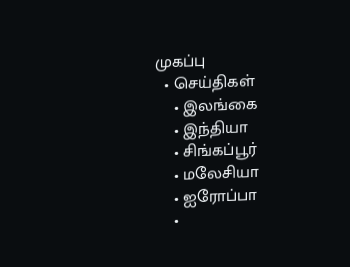முகப்பு
  • செய்திகள்
    • இலங்கை
    • இந்தியா
    • சிங்கப்பூர்
    • மலேசியா
    • ஐரோப்பா
    •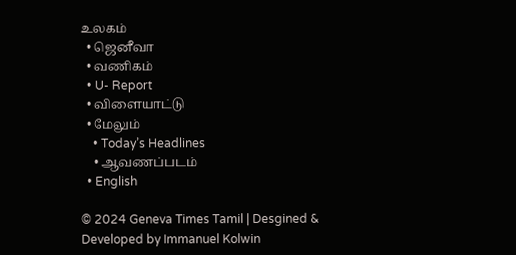உலகம்
  • ஜெனீவா
  • வணிகம்
  • U- Report
  • விளையாட்டு
  • மேலும்
    • Today’s Headlines
    • ஆவணப்படம்
  • English

© 2024 Geneva Times Tamil | Desgined & Developed by Immanuel Kolwin